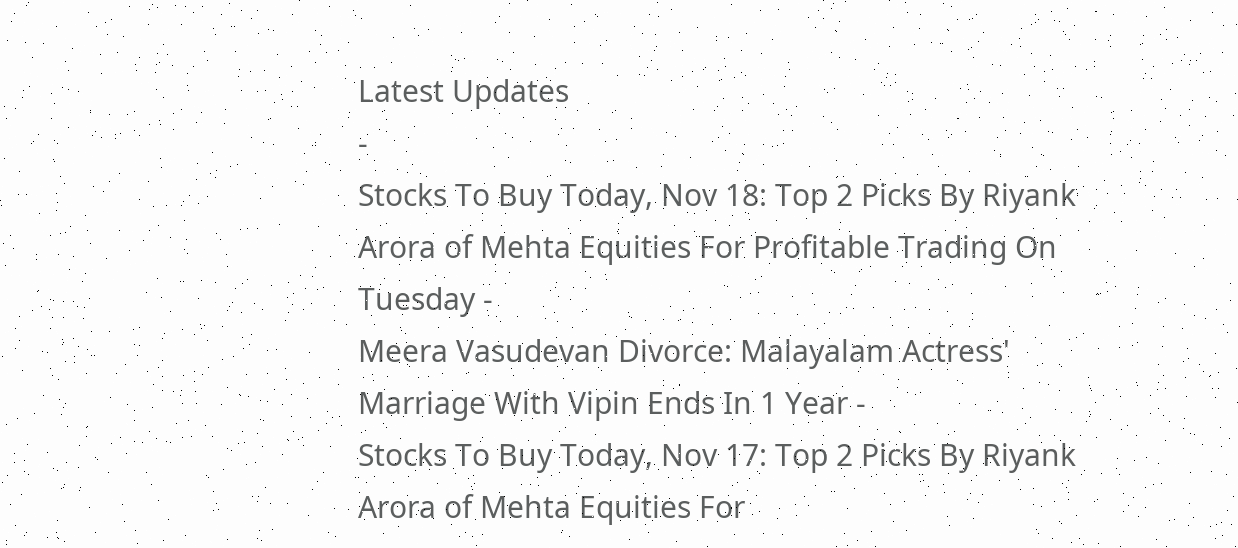Latest Updates
-
Stocks To Buy Today, Nov 18: Top 2 Picks By Riyank Arora of Mehta Equities For Profitable Trading On Tuesday -
Meera Vasudevan Divorce: Malayalam Actress' Marriage With Vipin Ends In 1 Year -
Stocks To Buy Today, Nov 17: Top 2 Picks By Riyank Arora of Mehta Equities For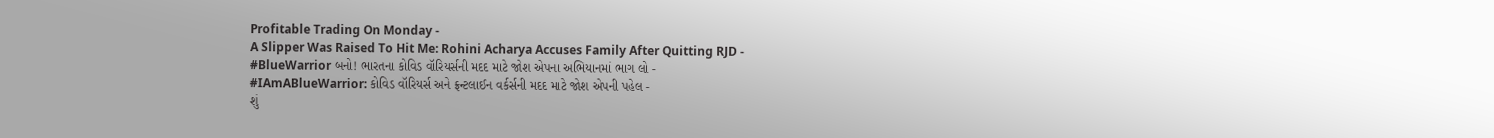Profitable Trading On Monday -
A Slipper Was Raised To Hit Me: Rohini Acharya Accuses Family After Quitting RJD -
#BlueWarrior બનો! ભારતના કોવિડ વૉરિયર્સની મદદ માટે જોશ એપના અભિયાનમાં ભાગ લો -
#IAmABlueWarrior: કોવિડ વૉરિયર્સ અને ફ્રન્ટલાઈન વર્કર્સની મદદ માટે જોશ એપની પહેલ -
શું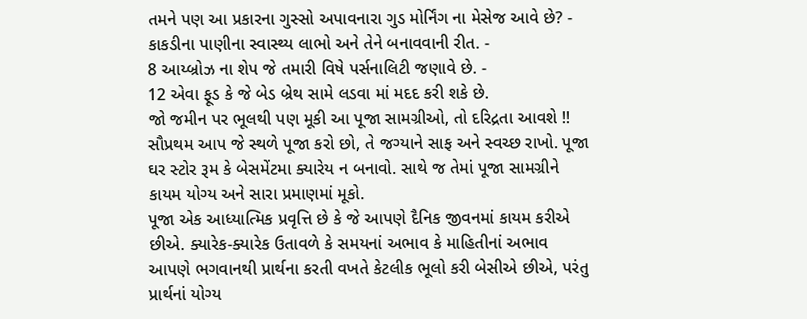તમને પણ આ પ્રકારના ગુસ્સો અપાવનારા ગુડ મોર્નિંગ ના મેસેજ આવે છે? -
કાકડીના પાણીના સ્વાસ્થ્ય લાભો અને તેને બનાવવાની રીત. -
8 આય્બ્રોઝ ના શેપ જે તમારી વિષે પર્સનાલિટી જણાવે છે. -
12 એવા ફૂડ કે જે બેડ બ્રેથ સામે લડવા માં મદદ કરી શકે છે.
જો જમીન પર ભૂલથી પણ મૂકી આ પૂજા સામગ્રીઓ, તો દરિદ્રતા આવશે !!
સૌપ્રથમ આપ જે સ્થળે પૂજા કરો છો, તે જગ્યાને સાફ અને સ્વચ્છ રાખો. પૂજા ઘર સ્ટોર રૂમ કે બેસમેંટમા ક્યારેય ન બનાવો. સાથે જ તેમાં પૂજા સામગ્રીને કાયમ યોગ્ય અને સારા પ્રમાણમાં મૂકો.
પૂજા એક આધ્યાત્મિક પ્રવૃત્તિ છે કે જે આપણે દૈનિક જીવનમાં કાયમ કરીએ છીએ. ક્યારેક-ક્યારેક ઉતાવળે કે સમયનાં અભાવ કે માહિતીનાં અભાવ આપણે ભગવાનથી પ્રાર્થના કરતી વખતે કેટલીક ભૂલો કરી બેસીએ છીએ, પરંતુ પ્રાર્થનાં યોગ્ય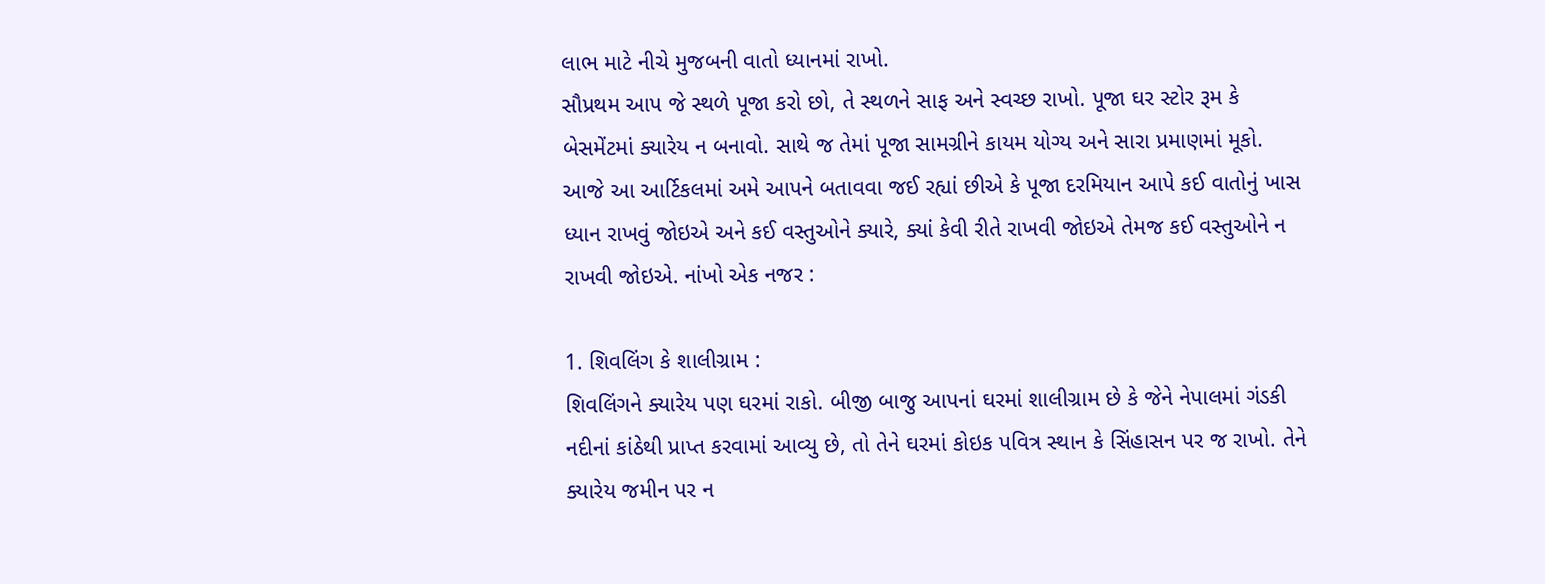લાભ માટે નીચે મુજબની વાતો ધ્યાનમાં રાખો.
સૌપ્રથમ આપ જે સ્થળે પૂજા કરો છો, તે સ્થળને સાફ અને સ્વચ્છ રાખો. પૂજા ઘર સ્ટોર રૂમ કે બેસમેંટમાં ક્યારેય ન બનાવો. સાથે જ તેમાં પૂજા સામગ્રીને કાયમ યોગ્ય અને સારા પ્રમાણમાં મૂકો.
આજે આ આર્ટિકલમાં અમે આપને બતાવવા જઈ રહ્યાં છીએ કે પૂજા દરમિયાન આપે કઈ વાતોનું ખાસ ધ્યાન રાખવું જોઇએ અને કઈ વસ્તુઓને ક્યારે, ક્યાં કેવી રીતે રાખવી જોઇએ તેમજ કઈ વસ્તુઓને ન રાખવી જોઇએ. નાંખો એક નજર :

1. શિવલિંગ કે શાલીગ્રામ :
શિવલિંગને ક્યારેય પણ ઘરમાં રાકો. બીજી બાજુ આપનાં ઘરમાં શાલીગ્રામ છે કે જેને નેપાલમાં ગંડકી નદીનાં કાંઠેથી પ્રાપ્ત કરવામાં આવ્યુ છે, તો તેને ઘરમાં કોઇક પવિત્ર સ્થાન કે સિંહાસન પર જ રાખો. તેને ક્યારેય જમીન પર ન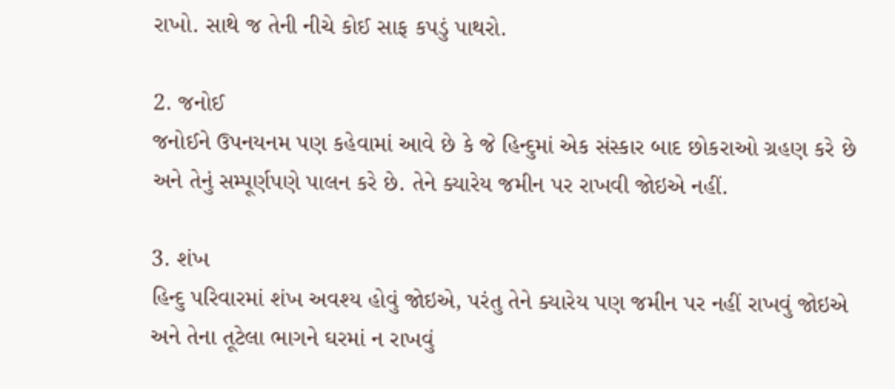રાખો. સાથે જ તેની નીચે કોઈ સાફ કપડું પાથરો.

2. જનોઈ
જનોઈને ઉપનયનમ પણ કહેવામાં આવે છે કે જે હિન્દુમાં એક સંસ્કાર બાદ છોકરાઓ ગ્રહણ કરે છે અને તેનું સમ્પૂર્ણપણે પાલન કરે છે. તેને ક્યારેય જમીન પર રાખવી જોઇએ નહીં.

3. શંખ
હિન્દુ પરિવારમાં શંખ અવશ્ય હોવું જોઇએ, પરંતુ તેને ક્યારેય પણ જમીન પર નહીં રાખવું જોઇએ અને તેના તૂટેલા ભાગને ઘરમાં ન રાખવું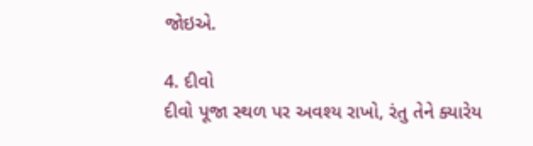જોઇએ.

4. દીવો
દીવો પૂજા સ્થળ પર અવશ્ય રાખો, રંતુ તેને ક્યારેય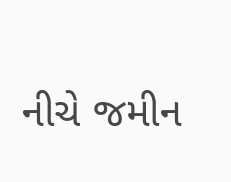નીચે જમીન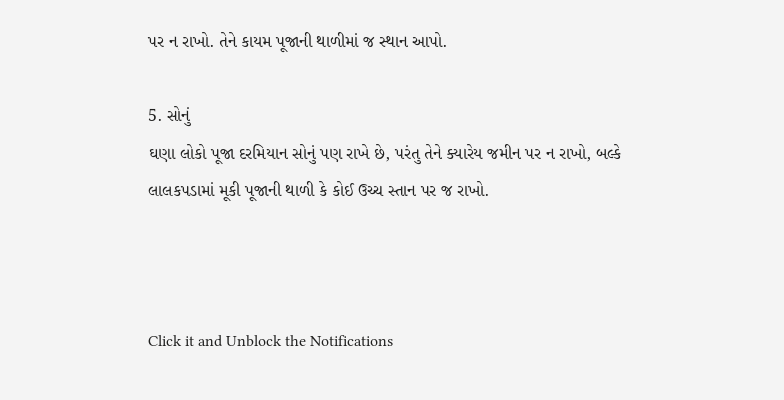પર ન રાખો. તેને કાયમ પૂજાની થાળીમાં જ સ્થાન આપો.

5. સોનું
ઘણા લોકો પૂજા દરમિયાન સોનું પણ રાખે છે, પરંતુ તેને ક્યારેય જમીન પર ન રાખો, બલ્કે લાલકપડામાં મૂકી પૂજાની થાળી કે કોઈ ઉચ્ચ સ્તાન પર જ રાખો.



Click it and Unblock the Notifications